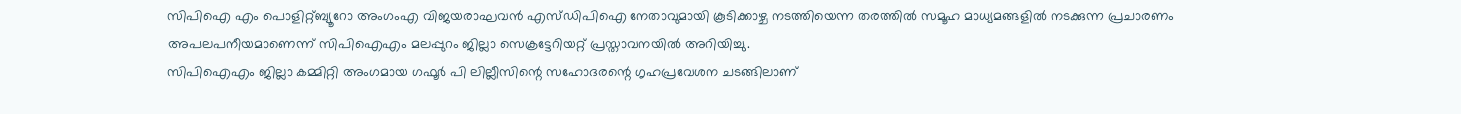സിപിഐ എം പൊളിറ്റ്ബ്യൂറോ അംഗംഎ വിജയരാഘവൻ എസ്ഡിപിഐ നേതാവുമായി കൂടിക്കാഴ്ച നടത്തിയെന്ന തരത്തിൽ സമൂഹ മാധ്യമങ്ങളിൽ നടക്കുന്ന പ്രചാരണം അപലപനീയമാണെന്ന് സിപിഐഎം മലപ്പുറം ജില്ലാ സെക്രട്ടേറിയറ്റ് പ്രസ്താവനയിൽ അറിയിച്ചു.
സിപിഐഎം ജില്ലാ കമ്മിറ്റി അംഗമായ ഗഫൂർ പി ലില്ലീസിന്റെ സഹോദരന്റെ ഗൃഹപ്രവേശന ചടങ്ങിലാണ്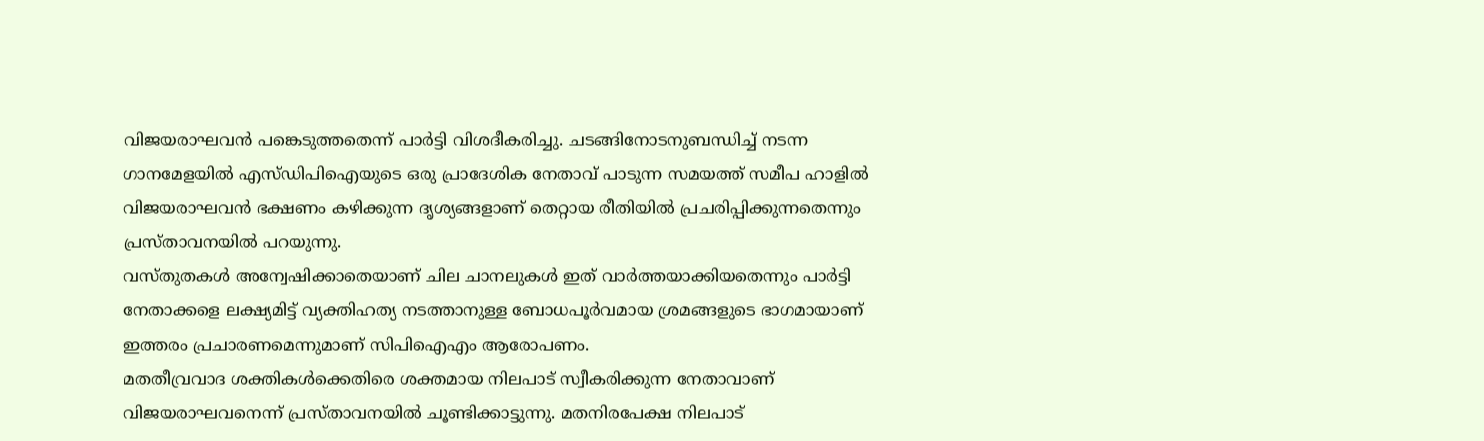വിജയരാഘവൻ പങ്കെടുത്തതെന്ന് പാർട്ടി വിശദീകരിച്ചു. ചടങ്ങിനോടനുബന്ധിച്ച് നടന്ന ഗാനമേളയിൽ എസ്ഡിപിഐയുടെ ഒരു പ്രാദേശിക നേതാവ് പാടുന്ന സമയത്ത് സമീപ ഹാളിൽ വിജയരാഘവൻ ഭക്ഷണം കഴിക്കുന്ന ദൃശ്യങ്ങളാണ് തെറ്റായ രീതിയിൽ പ്രചരിപ്പിക്കുന്നതെന്നും പ്രസ്താവനയിൽ പറയുന്നു.
വസ്തുതകൾ അന്വേഷിക്കാതെയാണ് ചില ചാനലുകൾ ഇത് വാർത്തയാക്കിയതെന്നും പാർട്ടി നേതാക്കളെ ലക്ഷ്യമിട്ട് വ്യക്തിഹത്യ നടത്താനുള്ള ബോധപൂർവമായ ശ്രമങ്ങളുടെ ഭാഗമായാണ് ഇത്തരം പ്രചാരണമെന്നുമാണ് സിപിഐഎം ആരോപണം.
മതതീവ്രവാദ ശക്തികൾക്കെതിരെ ശക്തമായ നിലപാട് സ്വീകരിക്കുന്ന നേതാവാണ് വിജയരാഘവനെന്ന് പ്രസ്താവനയിൽ ചൂണ്ടിക്കാട്ടുന്നു. മതനിരപേക്ഷ നിലപാട്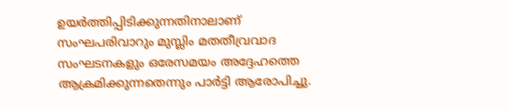ഉയർത്തിപ്പിടിക്കുന്നതിനാലാണ് സംഘപരിവാറും മുസ്ലിം മതതീവ്രവാദ സംഘടനകളും ഒരേസമയം അദ്ദേഹത്തെ ആക്രമിക്കുന്നതെന്നും പാർട്ടി ആരോപിച്ചു.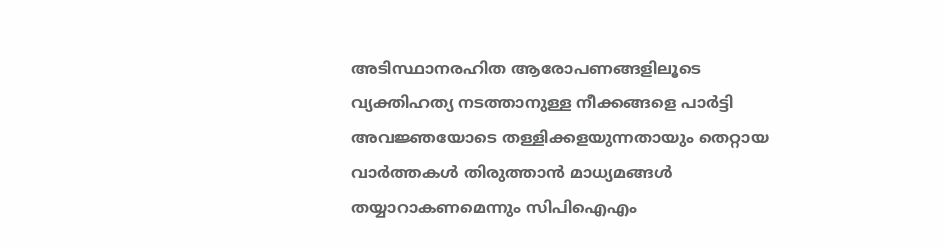അടിസ്ഥാനരഹിത ആരോപണങ്ങളിലൂടെ വ്യക്തിഹത്യ നടത്താനുള്ള നീക്കങ്ങളെ പാർട്ടി അവജ്ഞയോടെ തള്ളിക്കളയുന്നതായും തെറ്റായ വാർത്തകൾ തിരുത്താൻ മാധ്യമങ്ങൾ തയ്യാറാകണമെന്നും സിപിഐഎം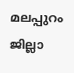മലപ്പുറം ജില്ലാ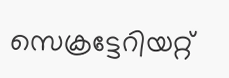സെക്രട്ടേറിയറ്റ്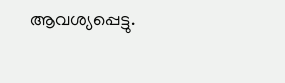ആവശ്യപ്പെട്ടു.